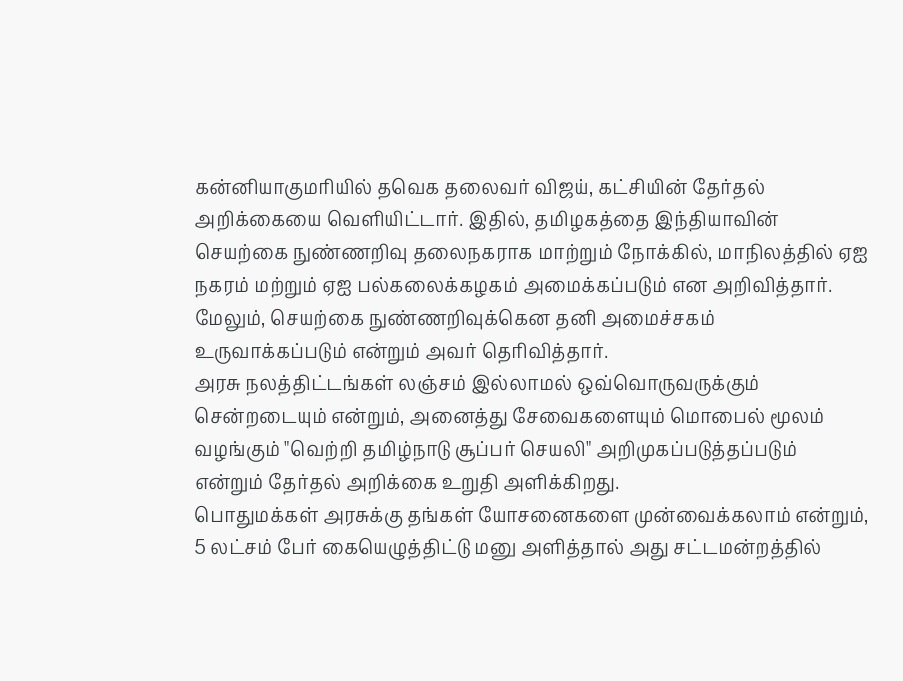கன்னியாகுமரியில் தவெக தலைவர் விஜய், கட்சியின் தேர்தல் அறிக்கையை வெளியிட்டார். இதில், தமிழகத்தை இந்தியாவின் செயற்கை நுண்ணறிவு தலைநகராக மாற்றும் நோக்கில், மாநிலத்தில் ஏஐ நகரம் மற்றும் ஏஐ பல்கலைக்கழகம் அமைக்கப்படும் என அறிவித்தார்.
மேலும், செயற்கை நுண்ணறிவுக்கென தனி அமைச்சகம் உருவாக்கப்படும் என்றும் அவர் தெரிவித்தார்.
அரசு நலத்திட்டங்கள் லஞ்சம் இல்லாமல் ஒவ்வொருவருக்கும் சென்றடையும் என்றும், அனைத்து சேவைகளையும் மொபைல் மூலம் வழங்கும் "வெற்றி தமிழ்நாடு சூப்பர் செயலி" அறிமுகப்படுத்தப்படும் என்றும் தேர்தல் அறிக்கை உறுதி அளிக்கிறது.
பொதுமக்கள் அரசுக்கு தங்கள் யோசனைகளை முன்வைக்கலாம் என்றும், 5 லட்சம் பேர் கையெழுத்திட்டு மனு அளித்தால் அது சட்டமன்றத்தில்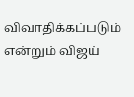விவாதிக்கப்படும் என்றும் விஜய்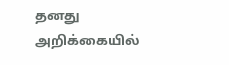தனது அறிக்கையில்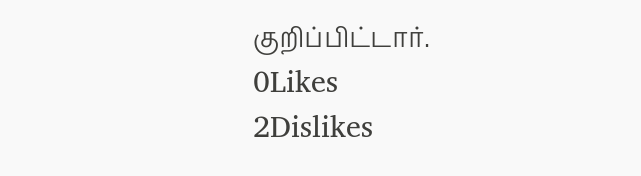குறிப்பிட்டார்.
0Likes
2Dislikes